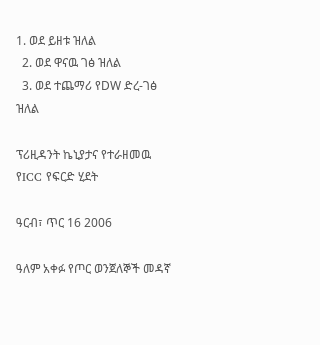1. ወደ ይዘቱ ዝለል
  2. ወደ ዋናዉ ገፅ ዝለል
  3. ወደ ተጨማሪ የDW ድረ-ገፅ ዝለል

ፕሪዚዳንት ኬኒያታና የተራዘመዉ የICC የፍርድ ሂደት

ዓርብ፣ ጥር 16 2006

ዓለም አቀፉ የጦር ወንጀለኞች መዳኛ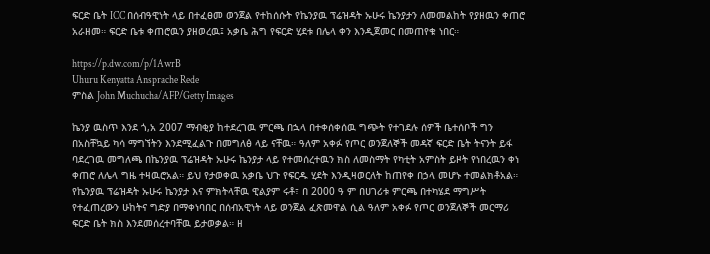ፍርድ ቤት ICC በሰብዓዊነት ላይ በተፈፀመ ወንጀል የተከሰሱት የኬንያዉ ፕሬዝዳት ኡሁሩ ኬንያታን ለመመልከት የያዘዉን ቀጠሮ አራዘመ። ፍርድ ቤቱ ቀጠሮዉን ያዘወረዉ፤ አቃቤ ሕግ የፍርድ ሂደቱ በሌላ ቀን እንዲጀመር በመጠየቁ ነበር።

https://p.dw.com/p/1AwrB
Uhuru Kenyatta Ansprache Rede
ምስል John Muchucha/AFP/Getty Images

ኬንያ ዉስጥ እንደ ጎ,አ 2007 ማብቂያ ከተደረገዉ ምርጫ በኋላ በተቀሰቀሰዉ ግጭት የተገደሉ ሰዎች ቤተሰቦች ግን በአስቸኳይ ካሳ ማግኘትን እንደሚፈልጉ በመግለፅ ላይ ናቸዉ። ዓለም አቀፉ የጦር ወንጀለኞች መዳኛ ፍርድ ቤት ትናንት ይፋ ባደረገዉ መግለጫ በኬንያዉ ፕሬዝዳት ኡሁሩ ኬንያታ ላይ የተመሰረተዉን ክስ ለመስማት የካቲት አምስት ይዞት የነበረዉን ቀነ ቀጠሮ ለሌላ ግዜ ተዛዉሮአል። ይህ የታወቀዉ አቃቤ ህጉ የፍርዱ ሂደት እንዲዛወርለት ከጠየቀ በኃላ መሆኑ ተመልክቶአል። የኬንያዉ ፕሬዝዳት ኡሁሩ ኬንያታ እና ምክትላቸዉ ዊልያም ሩቶ፣ በ 2000 ዓ ም በሀገሪቱ ምርጫ በተካሄደ ማግሥት የተፈጠረውን ሁከትና ግድያ በማቀነባበር በሰብአዊነት ላይ ወንጀል ፈጽመዋል ሲል ዓለም አቀፉ የጦር ወንጀለኞች መርማሪ ፍርድ ቤት ክስ እንደመሰረተባቸዉ ይታወቃል። ዘ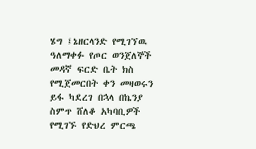ሄግ ፤ኔዘርላንድ የሚገኘዉ ዓለማቀፉ የጦር ወንጀለኞች መዳኛ ፍርድ ቤት ክስ የሚጀመርበት ቀን መዛወሩን ይፋ ካደረገ በኋላ በኬንያ ስምጥ ሸለቆ አካባቢዎች የሚገኙ የድህረ ምርጫ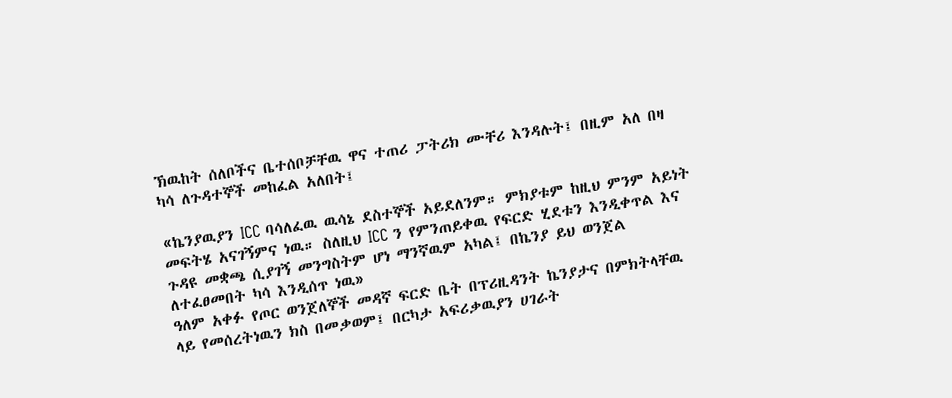ኽዉከት ሰለቦችና ቤተሰቦቻቸዉ ዋና ተጠሪ ፓትሪክ ሙቸሪ እንዳሉት፤ በዚም አለ በዛ ካሳ ለጉዳተኞች መከፈል አለበት፤

«ኬንያዉያን ICC ባሳለፈዉ ዉሳኔ ደስተኞች አይደለንም። ምክያቱም ከዚህ ምንም አይነት መፍትሄ አናገኝምና ነዉ። ስለዚህ ICC ን የምንጠይቀዉ የፍርድ ሂደቱን እንዲቀጥል እና ጉዳዩ መቋጫ ሲያገኝ መንግስትም ሆነ ማንኛዉም አካል፤ በኬንያ ይህ ወንጀል ለተፈፀመበት ካሳ እንዲሰጥ ነዉ»
ዓለም አቀፉ የጦር ወንጀለኞች መዳኛ ፍርድ ቤት በፕሪዚዳንት ኬንያታና በምክትላቸዉ ላይ የመሰረትነዉን ክስ በመቃወም፤ በርካታ አፍሪቃዉያን ሀገራት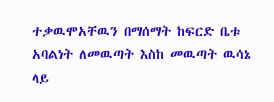ተቃዉሞአቸዉን በማሰማት ከፍርድ ቤቱ አባልነት ለመዉጣት እስከ መዉጣት ዉሳኔ ላይ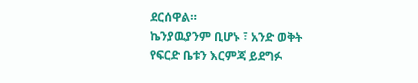ደርሰዋል።
ኬንያዉያንም ቢሆኑ ፣ አንድ ወቅት የፍርድ ቤቱን እርምጃ ይደግፉ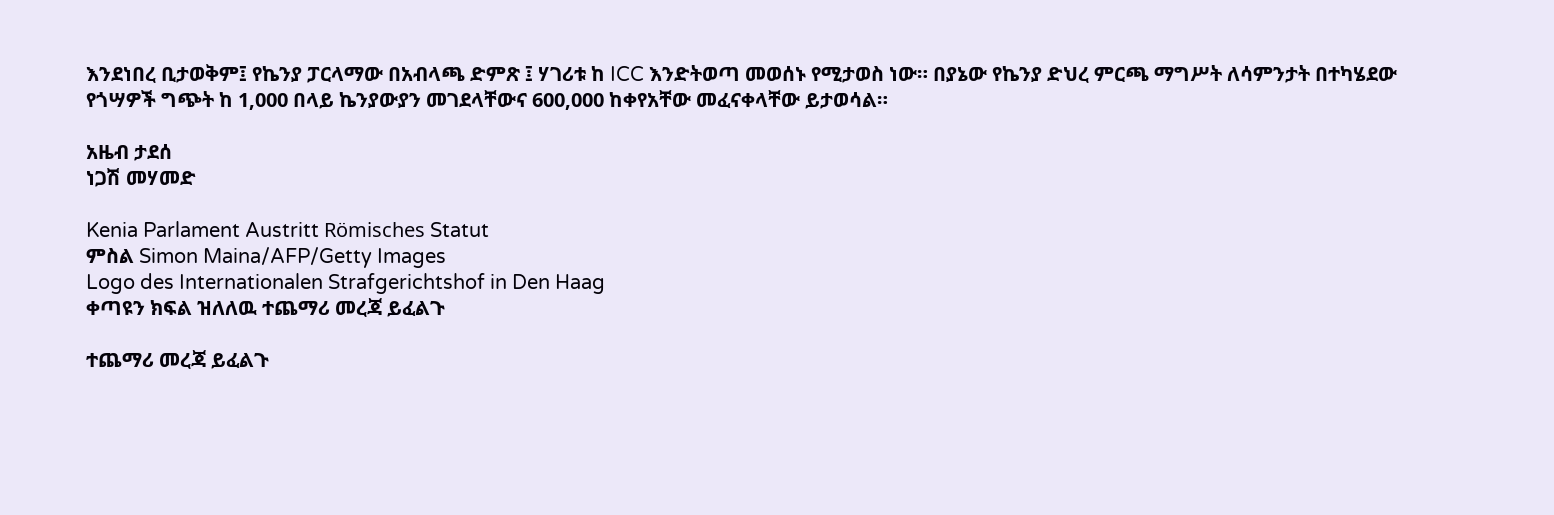እንደነበረ ቢታወቅም፤ የኬንያ ፓርላማው በአብላጫ ድምጽ ፤ ሃገሪቱ ከ ICC እንድትወጣ መወሰኑ የሚታወስ ነው። በያኔው የኬንያ ድህረ ምርጫ ማግሥት ለሳምንታት በተካሄደው የጎሣዎች ግጭት ከ 1,000 በላይ ኬንያውያን መገደላቸውና 600,000 ከቀየአቸው መፈናቀላቸው ይታወሳል።

አዜብ ታደሰ
ነጋሽ መሃመድ

Kenia Parlament Austritt Römisches Statut
ምስል Simon Maina/AFP/Getty Images
Logo des Internationalen Strafgerichtshof in Den Haag
ቀጣዩን ክፍል ዝለለዉ ተጨማሪ መረጃ ይፈልጉ

ተጨማሪ መረጃ ይፈልጉ